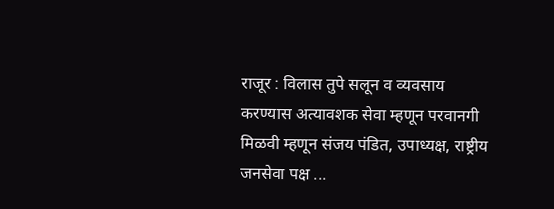राजूर : विलास तुपे सलून व व्यवसाय करण्यास अत्यावशक सेवा म्हणून परवानगी मिळवी म्हणून संजय पंडित, उपाध्यक्ष, राष्ट्रीय जनसेवा पक्ष ...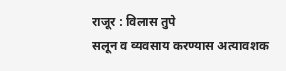राजूर : विलास तुपे
सलून व व्यवसाय करण्यास अत्यावशक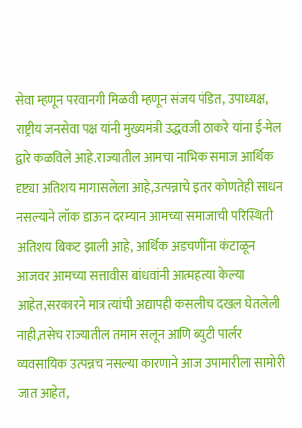सेवा म्हणून परवानगी मिळवी म्हणून संजय पंडित, उपाध्यक्ष, राष्ट्रीय जनसेवा पक्ष यांनी मुख्यमंत्री उद्धवजी ठाकरे यांना ई-मेल द्वारे कळविले आहे.राज्यातील आमचा नाभिक समाज आर्थिक दृष्ट्या अतिशय मागासलेला आहे,उत्पन्नाचे इतर कोणतेही साधन नसल्याने लॉक डाऊन दरम्यान आमच्या समाजाची परिस्थिती अतिशय बिकट झाली आहे, आर्थिक अडचणींना कंटाळून आजवर आमच्या सत्तावीस बांधवांनी आत्महत्या केल्या आहेत,सरकारने मात्र त्यांची अद्यापही कसलीच दखल घेतलेली नाही,तसेच राज्यातील तमाम सलून आणि ब्युटी पार्लर व्यवसायिक उत्पन्नच नसल्या कारणाने आज उपामारीला सामोरी जात आहेत,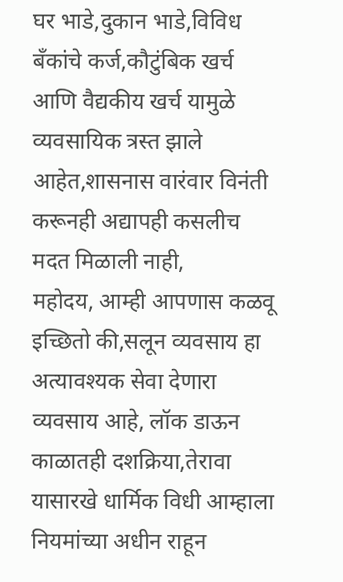घर भाडे,दुकान भाडे,विविध बँकांचे कर्ज,कौटुंबिक खर्च आणि वैद्यकीय खर्च यामुळे व्यवसायिक त्रस्त झाले आहेत,शासनास वारंवार विनंती करूनही अद्यापही कसलीच मदत मिळाली नाही,
महोदय, आम्ही आपणास कळवू इच्छितो की,सलून व्यवसाय हा अत्यावश्यक सेवा देणारा व्यवसाय आहे, लॉक डाऊन काळातही दशक्रिया,तेरावा यासारखे धार्मिक विधी आम्हाला नियमांच्या अधीन राहून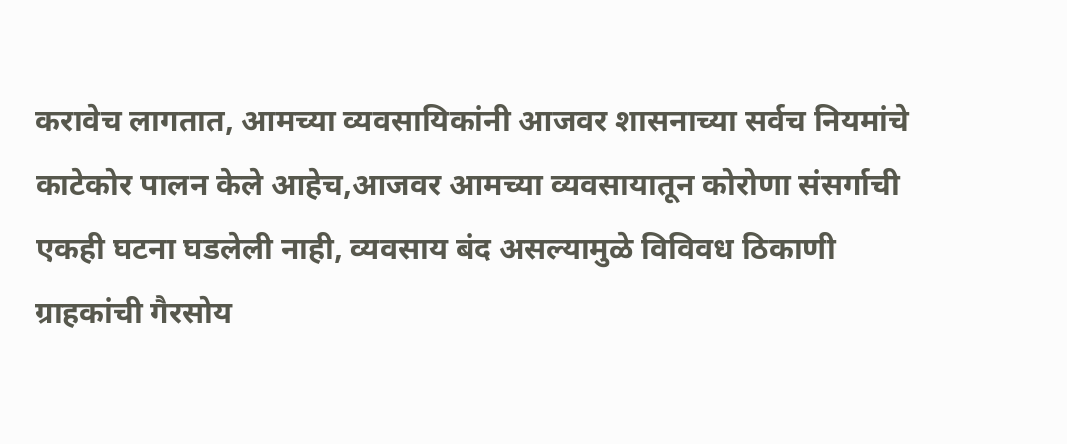करावेच लागतात, आमच्या व्यवसायिकांनी आजवर शासनाच्या सर्वच नियमांचे काटेकोर पालन केले आहेच,आजवर आमच्या व्यवसायातून कोरोणा संसर्गाची एकही घटना घडलेली नाही, व्यवसाय बंद असल्यामुळे विविवध ठिकाणी ग्राहकांची गैरसोय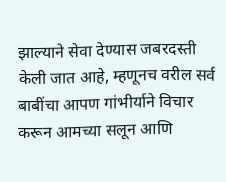झाल्याने सेवा देण्यास जबरदस्ती केली जात आहे, म्हणूनच वरील सर्व बाबींचा आपण गांभीर्याने विचार करून आमच्या सलून आणि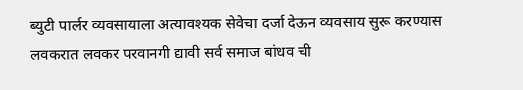ब्युटी पार्लर व्यवसायाला अत्यावश्यक सेवेचा दर्जा देऊन व्यवसाय सुरू करण्यास लवकरात लवकर परवानगी द्यावी सर्व समाज बांधव ची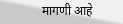मागणी आहे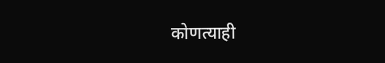कोणत्याही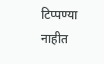टिप्पण्या नाहीत